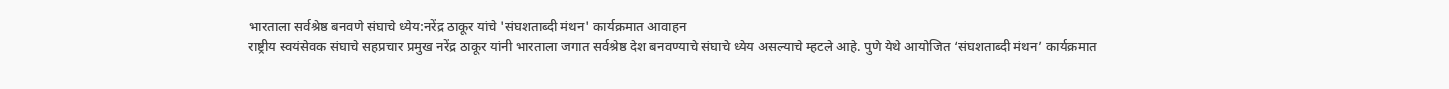भारताला सर्वश्रेष्ठ बनवणे संघाचे ध्येय:नरेंद्र ठाकूर यांचे 'संघशताब्दी मंथन' कार्यक्रमात आवाहन
राष्ट्रीय स्वयंसेवक संघाचे सहप्रचार प्रमुख नरेंद्र ठाकूर यांनी भारताला जगात सर्वश्रेष्ठ देश बनवण्याचे संघाचे ध्येय असल्याचे म्हटले आहे. पुणे येथे आयोजित ‘संघशताब्दी मंथन’ कार्यक्रमात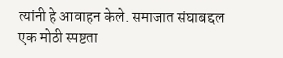त्यांनी हे आवाहन केले. समाजात संघाबद्दल एक मोठी स्पष्टता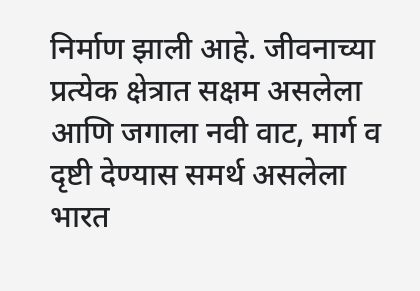निर्माण झाली आहे. जीवनाच्या प्रत्येक क्षेत्रात सक्षम असलेला आणि जगाला नवी वाट, मार्ग व दृष्टी देण्यास समर्थ असलेला भारत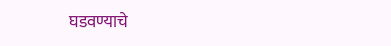घडवण्याचे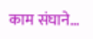काम संघाने…